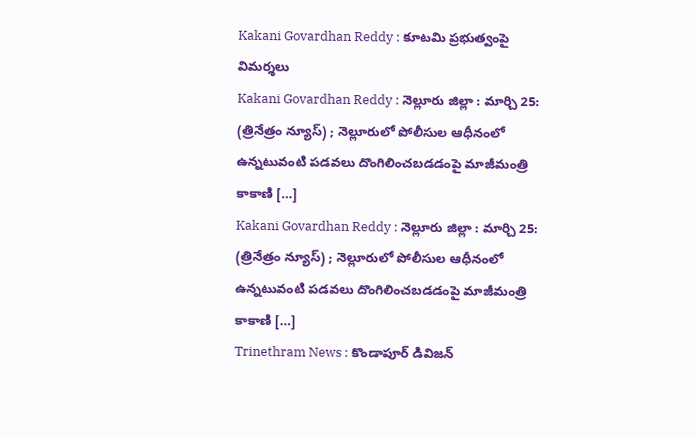Kakani Govardhan Reddy : కూటమి ప్రభుత్వంపై విమర్శలు
Kakani Govardhan Reddy : నెల్లూరు జిల్లా : మార్చి 25: (త్రినేత్రం న్యూస్) ; నెల్లూరులో పోలీసుల ఆధీనంలో ఉన్నటువంటి పడవలు దొంగిలించబడడంపై మాజీమంత్రి కాకాణి […]
Kakani Govardhan Reddy : నెల్లూరు జిల్లా : మార్చి 25: (త్రినేత్రం న్యూస్) ; నెల్లూరులో పోలీసుల ఆధీనంలో ఉన్నటువంటి పడవలు దొంగిలించబడడంపై మాజీమంత్రి కాకాణి […]
Trinethram News : కొండాపూర్ డివిజన్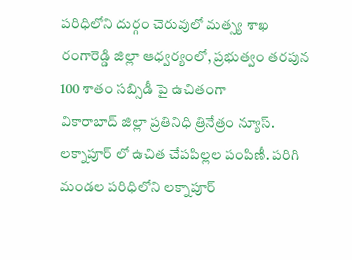పరిధిలోని దుర్గం చెరువులో మత్స్య శాఖ రంగారెడ్డి జిల్లా ఆధ్వర్యంలో, ప్రభుత్వం తరపున 100 శాతం సబ్సిడీ పై ఉచితంగా
వికారాబాద్ జిల్లా ప్రతినిధి త్రినేత్రం న్యూస్. లక్నాపూర్ లో ఉచిత చేపపిల్లల పంపిణీ. పరిగి మండల పరిధిలోని లక్నాపూర్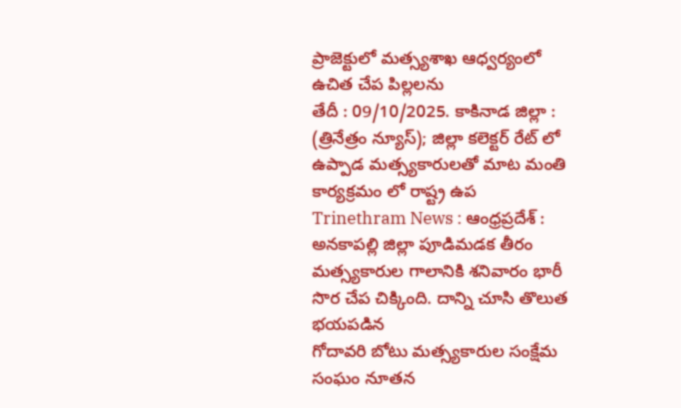ప్రాజెక్టులో మత్స్యశాఖ ఆధ్వర్యంలో ఉచిత చేప పిల్లలను
తేదీ : 09/10/2025. కాకినాడ జిల్లా : (త్రినేత్రం న్యూస్); జిల్లా కలెక్టర్ రేట్ లో ఉప్పాడ మత్స్యకారులతో మాట మంతి కార్యక్రమం లో రాష్ట్ర ఉప
Trinethram News : ఆంధ్రప్రదేశ్ : అనకాపల్లి జిల్లా పూడిమడక తీరం మత్స్యకారుల గాలానికి శనివారం భారీ సొర చేప చిక్కింది. దాన్ని చూసి తొలుత భయపడిన
గోదావరి బోటు మత్స్యకారుల సంక్షేమ సంఘం నూతన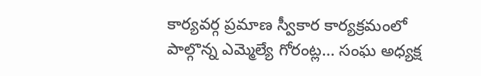కార్యవర్గ ప్రమాణ స్వీకార కార్యక్రమంలో పాల్గొన్న ఎమ్మెల్యే గోరంట్ల… సంఘ అధ్యక్ష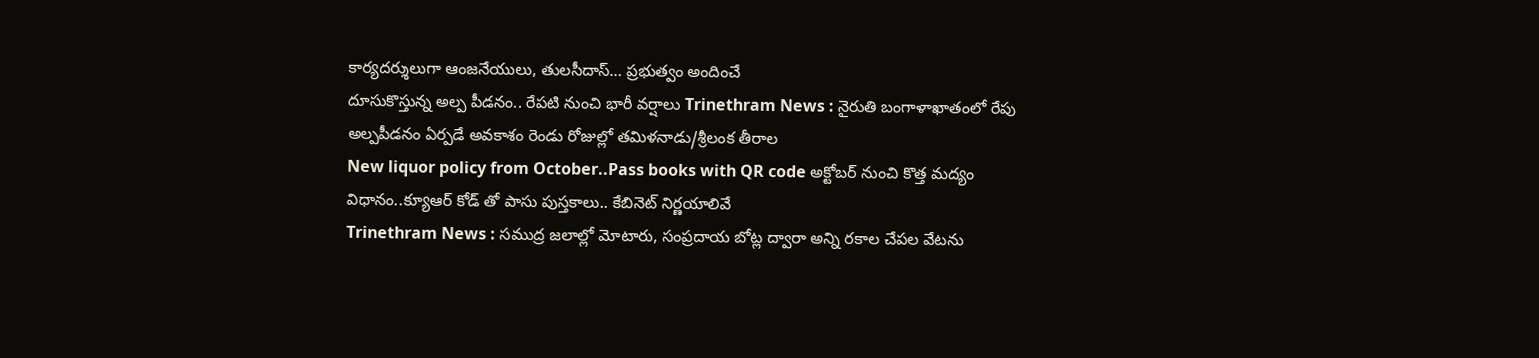కార్యదర్శులుగా ఆంజనేయులు, తులసీదాస్… ప్రభుత్వం అందించే
దూసుకొస్తున్న అల్ప పీడనం.. రేపటి నుంచి భారీ వర్షాలు Trinethram News : నైరుతి బంగాళాఖాతంలో రేపు అల్పపీడనం ఏర్పడే అవకాశం రెండు రోజుల్లో తమిళనాడు/శ్రీలంక తీరాల
New liquor policy from October..Pass books with QR code అక్టోబర్ నుంచి కొత్త మద్యం విధానం..క్యూఆర్ కోడ్ తో పాసు పుస్తకాలు.. కేబినెట్ నిర్ణయాలివే
Trinethram News : సముద్ర జలాల్లో మోటారు, సంప్రదాయ బోట్ల ద్వారా అన్ని రకాల చేపల వేటను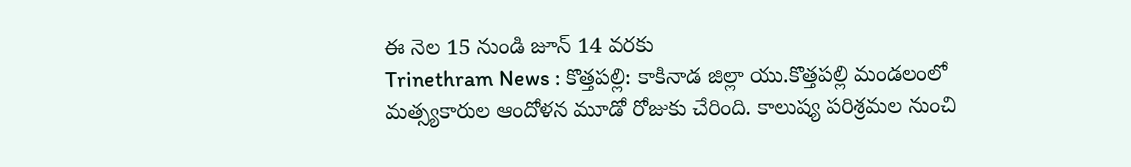ఈ నెల 15 నుండి జూన్ 14 వరకు
Trinethram News : కొత్తపల్లి: కాకినాడ జిల్లా యు.కొత్తపల్లి మండలంలో మత్స్యకారుల ఆందోళన మూడో రోజుకు చేరింది. కాలుష్య పరిశ్రమల నుంచి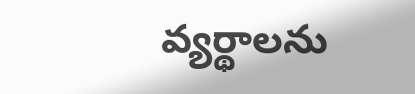వ్యర్థాలను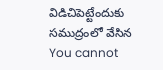విడిచిపెట్టేందుకు సముద్రంలో వేసిన
You cannot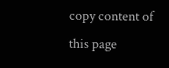copy content of this page